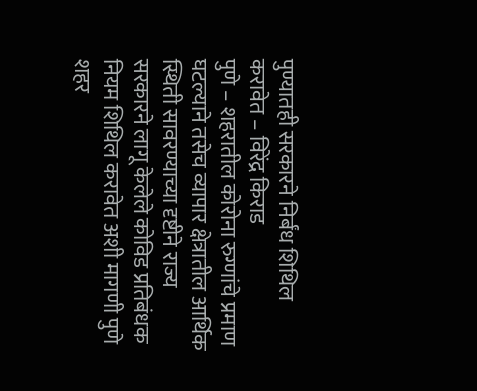पुण्यातही सरकारने निर्बंध शिथिल करावेत – विरेंद्र किराड
पुणे – शहरातील कोरोना रुग्णांचे प्रमाण घटल्याने तसेच व्यापार क्षेत्रातील आर्थिक स्थिती सावरण्याच्या दृष्टीने राज्य सरकारने लागू केलेले कोविड प्रतिबंधक नियम शिथिल करावेत अशी मागणी पुणे शहर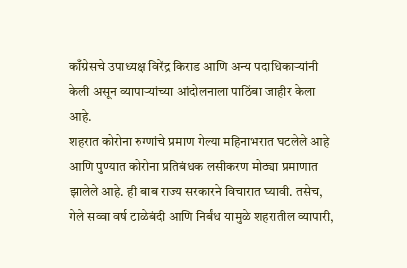काँग्रेसचे उपाध्यक्ष विरेंद्र किराड आणि अन्य पदाधिकाऱ्यांनी केली असून व्यापाऱ्यांच्या आंदोलनाला पाठिंबा जाहीर केला आहे.
शहरात कोरोना रुग्णांचे प्रमाण गेल्या महिनाभरात घटलेले आहे आणि पुण्यात कोरोना प्रतिबंधक लसीकरण मोठ्या प्रमाणात झालेले आहे. ही बाब राज्य सरकारने विचारात घ्यावी. तसेच, गेले सव्वा वर्ष टाळेबंदी आणि निर्बंध यामुळे शहरातील व्यापारी,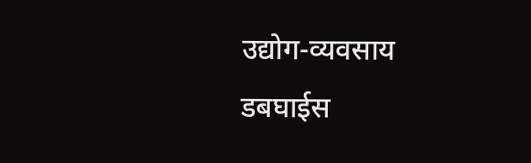उद्योग-व्यवसाय डबघाईस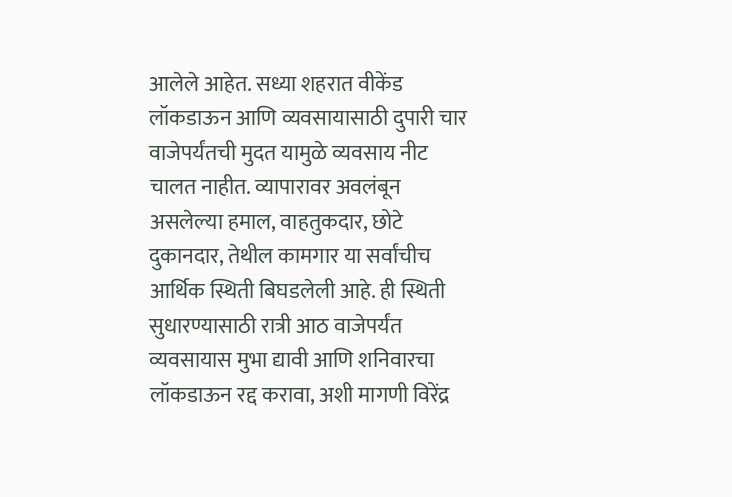आलेले आहेत. सध्या शहरात वीकेंड लॉकडाऊन आणि व्यवसायासाठी दुपारी चार वाजेपर्यंतची मुदत यामुळे व्यवसाय नीट चालत नाहीत. व्यापारावर अवलंबून असलेल्या हमाल, वाहतुकदार, छोटे दुकानदार, तेथील कामगार या सर्वांचीच आर्थिक स्थिती बिघडलेली आहे. ही स्थिती सुधारण्यासाठी रात्री आठ वाजेपर्यंत व्यवसायास मुभा द्यावी आणि शनिवारचा लॉकडाऊन रद्द करावा, अशी मागणी विरेंद्र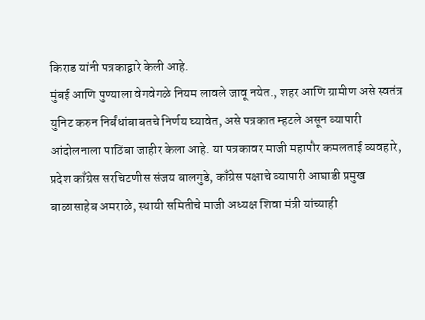किराड यांनी पत्रकाद्वारे केली आहे.
मुंबई आणि पुण्याला वेगवेगळे नियम लावले जावू नयेत., शहर आणि ग्रामीण असे स्वतंत्र युनिट करुन निर्बंधांबाबतचे निर्णय घ्यावेत, असे पत्रकात म्हटले असून व्यापारी आंदोलनाला पाठिंबा जाहीर केला आहे. या पत्रकावर माजी महापौर कमलताई व्यवहारे, प्रदेश काँग्रेस सरचिटणीस संजय बालगुडे, काँग्रेस पक्षाचे व्यापारी आघाडी प्रमुख बाळासाहेब अमराळे, स्थायी समितीचे माजी अध्यक्ष शिवा मंत्री यांच्याही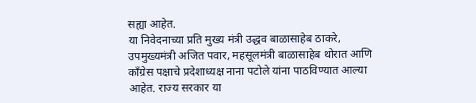सह्या आहेत.
या निवेदनाच्या प्रति मुख्य मंत्री उद्धव बाळासाहेब ठाकरे, उपमुख्यमंत्री अजित पवार, महसूलमंत्री बाळासाहेब थोरात आणि काँग्रेस पक्षाचे प्रदेशाध्यक्ष नाना पटोले यांना पाठविण्यात आल्या आहेत. राज्य सरकार या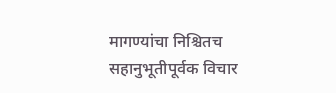मागण्यांचा निश्चितच सहानुभूतीपूर्वक विचार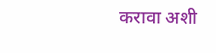करावा अशी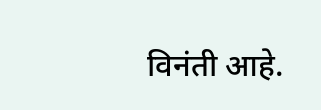विनंती आहे.